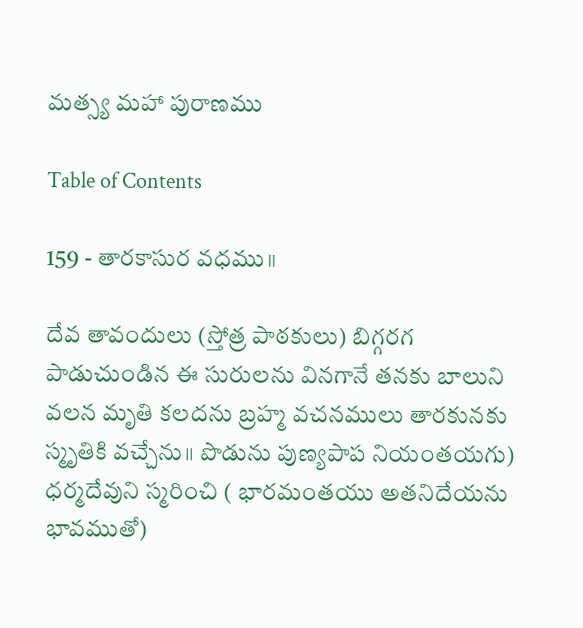మత్స్య మహా పురాణము

Table of Contents

159 - తారకాసుర వధము॥

దేవ తావందులు (స్తోత్ర పాఠకులు) బిగ్గరగ పాడుచుండిన ఈ సురులను వినగానే తనకు బాలుని వలన మృతి కలదను బ్రహ్మ వచనములు తారకునకు స్మృతికి వచ్చేను॥ పొడును పుణ్యపాప నియంతయగు) ధర్మదేవుని స్మరించి ( భారమంతయు అతనిదేయను భావముతో)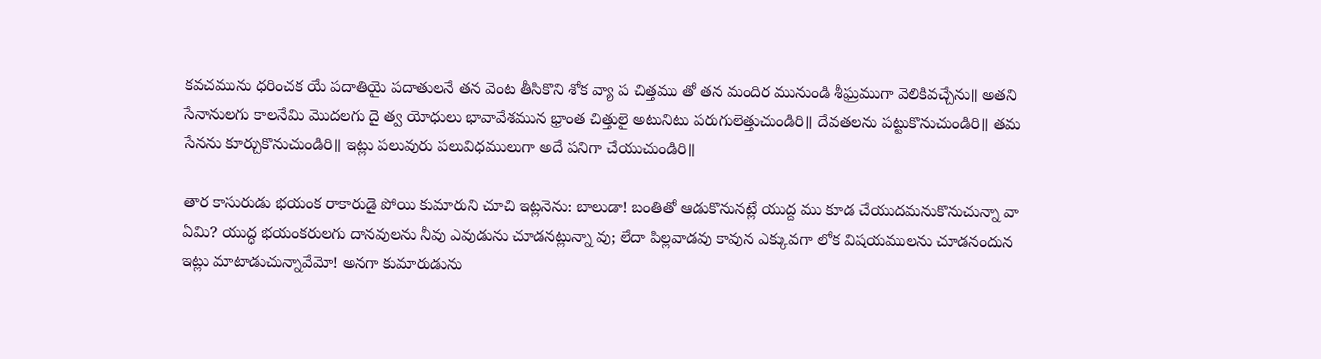కవచమును ధరించక యే పదాతియై పదాతులనే తన వెంట తీసికొని శోక వ్యా ప చిత్తము తో తన మందిర మునుండి శీఘ్రముగా వెలికివచ్చేను॥ అతని సేనానులగు కాలనేమి మొదలగు దై త్వ యోధులు భావావేశమున భ్రాంత చిత్తులై అటునిటు పరుగులెత్తుచుండిరి॥ దేవతలను పట్టుకొనుచుండిరి॥ తమ సేనను కూర్చుకొనుచుండిరి॥ ఇట్లు పలువురు పలువిధములుగా అదే పనిగా చేయుచుండిరి॥

తార కాసురుడు భయంక రాకారుడై పోయి కుమారుని చూచి ఇట్లనెను: బాలుడా! బంతితో ఆడుకొనునట్లే యుద్ద ము కూడ చేయుదమనుకొనుచున్నా వా ఏమి? యుద్ధ భయంకరులగు దానవులను నీవు ఎవుడును చూడనట్లున్నా వు; లేదా పిల్లవాడవు కావున ఎక్కువగా లోక విషయములను చూడనందున ఇట్లు మాటాడుచున్నావేమో! అనగా కుమారుడును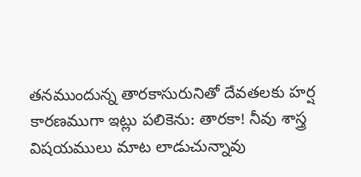తనముందున్న తారకాసురునితో దేవతలకు హర్ష కారణముగా ఇట్లు పలికెను: తారకా! నీవు శాస్త్ర విషయములు మాట లాడుచున్నావు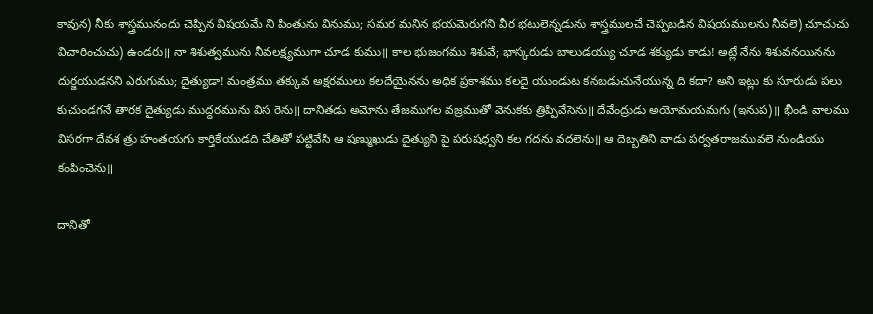కావున) నీకు శాస్త్రమునందు చెప్పిన విషయమే ని పింతును వినుము; సమర మనిన భయమెరుగని వీర భటులెన్నడును శాస్త్రములచే చెప్పబడిన విషయములను నీవలె) చూచుచు విచారించుచు) ఉండరు॥ నా శిశుత్వమును నీవలక్ష్యముగా చూడ కుము॥ కాల భుజంగము శిశువే; భాస్కరుడు బాలుడయ్యు చూడ శక్యుడు కాడు! అట్లే నేను శిశువనయినను దుర్జయుడనని ఎరుగుము; దైత్యుడా! మంత్రము తక్కువ అక్షరములు కలదేయైనను అధిక ప్రకాశము కలదై యుండుట కనబడుచునేయున్న ది కదా? అని ఇట్లు కు సూరుడు పలు కుచుండగనే తారక దైత్యుడు ముద్దరమును విస రెను॥ దానితడు అమోను తేజముగల వజ్రముతో వెనుకకు త్రిప్పివేసెను॥ దేవేంద్రుడు అయోమయమగు (ఇనుప)॥ భీండి వాలము విసరగా దేవశ త్రు హంతయగు కార్తికేయుడది చేతితో పట్టివేసి ఆ షణ్ముఖుడు దైత్యుని పై పరుషధ్వని కల గదను వదలెను॥ ఆ దెబ్బతిని వాడు పర్వతరాజమువలె నుండియు కంపించెను॥

దానితో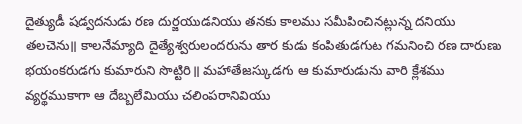దైత్యుడీ షడ్వదనుడు రణ దుర్జయుడనియు తనకు కాలము సమీపించినట్లున్న దనియు తలచెను॥ కాలనేమ్యాది దైత్యేశ్వరులందరును తార కుడు కంపితుడగుట గమనించి రణ దారుణు భయంకరుడగు కుమారుని సొట్టిరి॥ మహాతేజస్కుడగు ఆ కుమారుడును వారి క్లేశము వ్యర్థముకాగా ఆ దేబ్బలేమియు చలింపరానివియు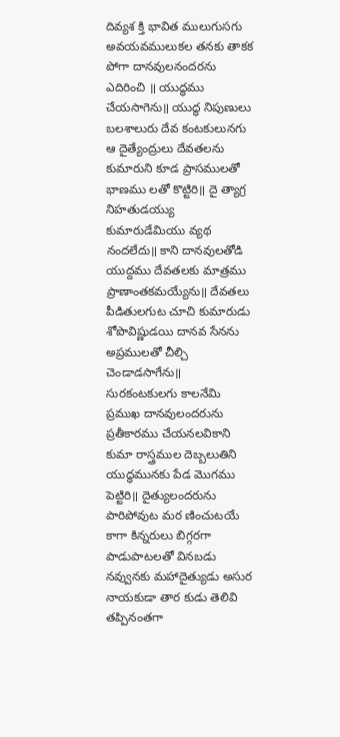దివ్యశ క్తి భావిత ములుగుసగు అవయవములుకల తనకు తాకక పోగా దానవులనందరను ఎదిరించి ॥ యుద్ధము చేయసాగెను॥ యుద్ధ నిపుణులు బలశాలురు దేవ కంటకులునగు ఆ దైత్యేంద్రులు దేవతలను కుమారుని కూడ ప్రాసములతో భాణము లతో కొట్టిరి॥ దై త్యాగ్ర నిహతుడయ్యు కుమారుడేమియు వ్యథ నందలేదు॥ కాని దానవులతోడి యుద్దము దేవతలకు మాత్రము ప్రాణాంతకమయ్యేను॥ దేవతలు పీడితులగుట చూచి కుమారుడు శోపొవిష్ణుడయి దానవ సేనను అప్రములతో చీల్చి చెండాడసాగేను॥ సురకంటకులగు కాలనేమి ప్రముఖ దానవులందరును ప్రతీకారము చేయనలవికాని కుమా రాస్త్రముల దెబ్బలుతిని యుద్ధమునకు పేడ మొగము పెట్టిరి॥ దైత్యులందరును పారిపోవుట మర ణించుటయే కాగా కిన్నరులు బిగ్గరగా పాడుపాటలతో వినబడు నవ్వునకు మహాదైత్యుడు అసుర నాయకుడా తార కుడు తెలివి తప్పినంతగా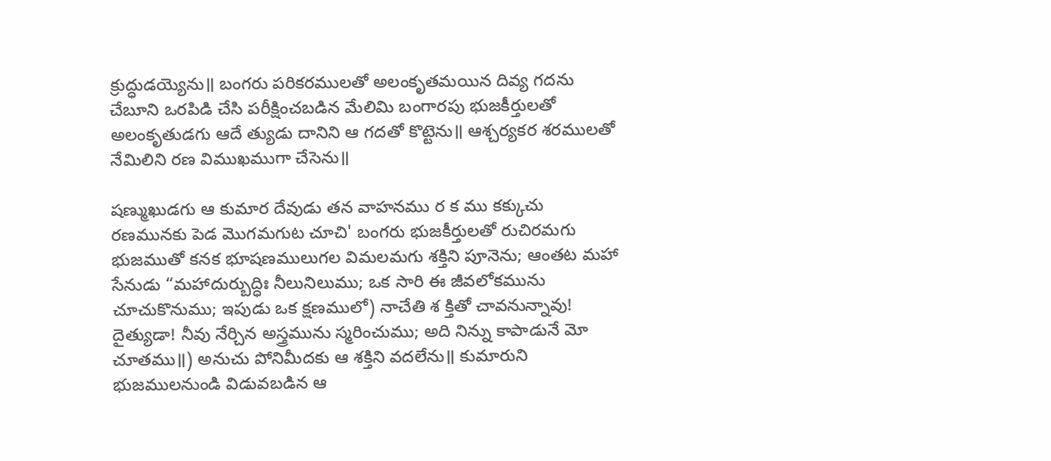క్రుద్ధుడయ్యెను॥ బంగరు పరికరములతో అలంకృతమయిన దివ్య గదను చేబూని ఒరపిడి చేసి పరీక్షించబడిన మేలిమి బంగారపు భుజకీర్తులతో అలంకృతుడగు ఆదే త్యుడు దానిని ఆ గదతో కొట్టెను॥ ఆశ్చర్యకర శరములతో నేమిలిని రణ విముఖముగా చేసెను॥

షణ్ముఖుడగు ఆ కుమార దేవుడు తన వాహనము ర క ము కక్కుచు రణమునకు పెడ మొగమగుట చూచి' బంగరు భుజకీర్తులతో రుచిరమగు భుజముతో కనక భూషణములుగల విమలమగు శక్తిని పూనెను; ఆంతట మహా సేనుడు “మహాదుర్బుద్ధిః నీలునిలుము; ఒక సారి ఈ జీవలోకమును చూచుకొనుము; ఇపుడు ఒక క్షణములో) నాచేతి శ క్తితో చావనున్నావు! దైత్యుడా! నీవు నేర్చిన అస్త్రమును స్మరించుము; అది నిన్ను కాపాడునే మో చూతము॥) అనుచు పోనిమీదకు ఆ శక్తిని వదలేను॥ కుమారుని భుజములనుండి విడువబడిన ఆ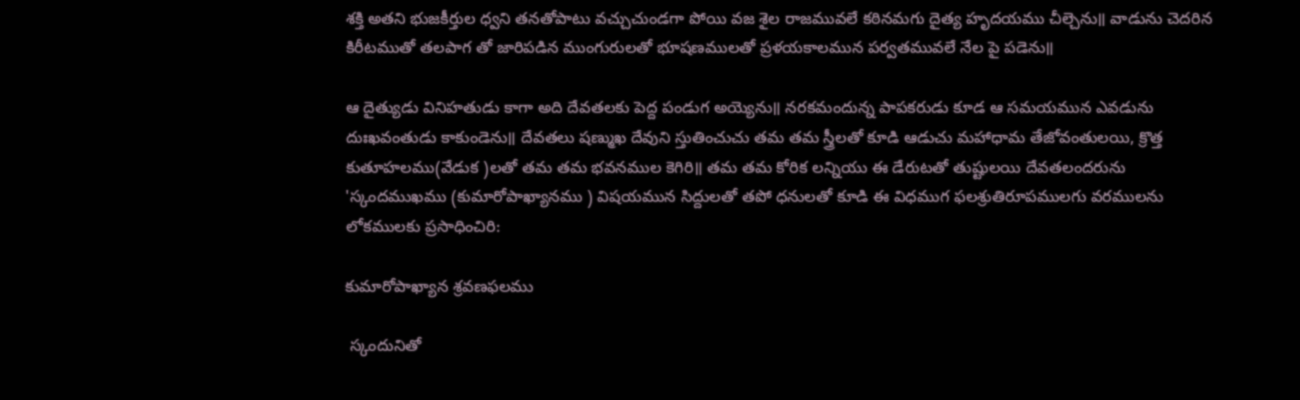శక్తి అతని భుజకీర్తుల ధ్వని తనతోపాటు వచ్చుచుండగా పోయి వజ శైల రాజమువలే కఠినమగు దైత్య హృదయము చీల్చెను॥ వాడును చెదరిన కిరీటముతో తలపాగ తో జారిపడిన ముంగురులతో భూషణములతో ప్రళయకాలమున పర్వతమువలే నేల పై పడెను॥

ఆ దైత్యుడు వినిహతుడు కాగా అది దేవతలకు పెద్ద పండుగ అయ్యెను॥ నరకమందున్న పాపకరుడు కూడ ఆ సమయమున ఎవడును దుఃఖవంతుడు కాకుండెను॥ దేవతలు షణ్ముఖ దేవుని స్తుతించుచు తమ తమ స్త్రీలతో కూడి ఆడుచు మహాధామ తేజోవంతులయి, క్రొత్త కుతూహలము(వేడుక )లతో తమ తమ భవనముల కెగిరి॥ తమ తమ కోరిక లన్నియు ఈ డేరుటతో తుష్టులయి దేవతలందరును 'స్కందముఖము (కుమారోపాఖ్యానము ) విషయమున సిద్దులతో తపో ధనులతో కూడి ఈ విధముగ ఫలశ్రుతిరూపములగు వరములను లోకములకు ప్రసాధించిరి:

కుమారోపాఖ్యాన శ్రవణఫలము

 స్కందునితో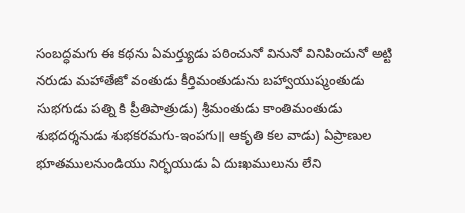సంబద్ధమగు ఈ కథను ఏమర్త్యుడు పఠించునో వినునో వినిపించునో అట్టి నరుడు మహాతేజో వంతుడు కీర్తిమంతుడును బహ్వాయుష్మంతుడు సుభగుడు పత్ని కి ప్రీతిపాత్రుడు) శ్రీమంతుడు కాంతిమంతుడు శుభదర్శనుడు శుభకరమగు-ఇంపగు॥ ఆకృతి కల వాడు) ఏప్రాణుల భూతములనుండియు నిర్భయుడు ఏ దుఃఖములును లేని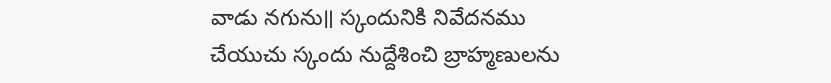వాడు నగును॥ స్కందునికి నివేదనము చేయుచు స్కందు నుద్దేశించి బ్రాహ్మణులను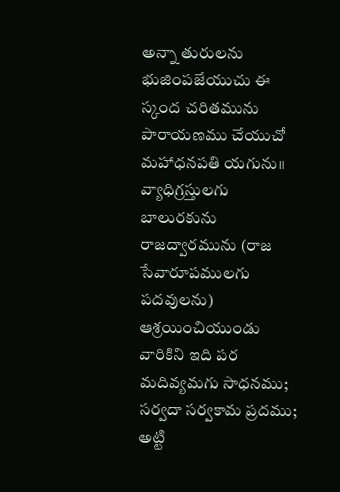అన్నా తురులను భుజింపజేయుచు ఈ స్కంద చరితమును పారాయణము చేయుచో మహాధనపతి యగును॥ వ్యాధిగ్రస్తులగు బాలురకును రాజద్వారమును (రాజ సేవారూపములగు పదవులను) ఆశ్రయించియుండు వారికిని ఇది పర మదివ్యమగు సాధనము; సర్వదా సర్వకామ ప్రదము; అట్టి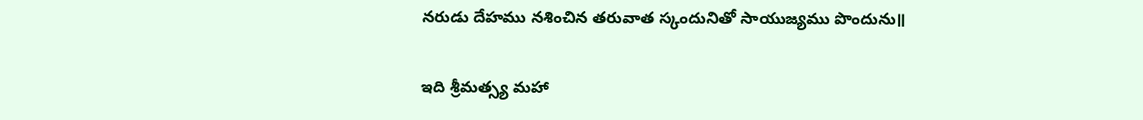నరుడు దేహము నశించిన తరువాత స్కందునితో సాయుజ్యము పొందును॥

ఇది శ్రీమత్స్య మహా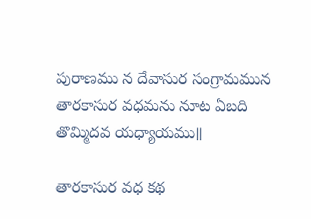పురాణము న దేవాసుర సంగ్రామమున తారకాసుర వధమను నూట ఏబది తొమ్మిదవ యధ్యాయము॥

తారకాసుర వధ కథ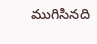ముగిసినది